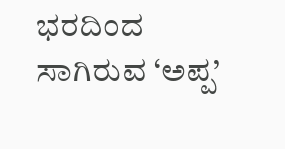ಭರದಿಂದ ಸಾಗಿರುವ ‘ಅಪ್ಪ’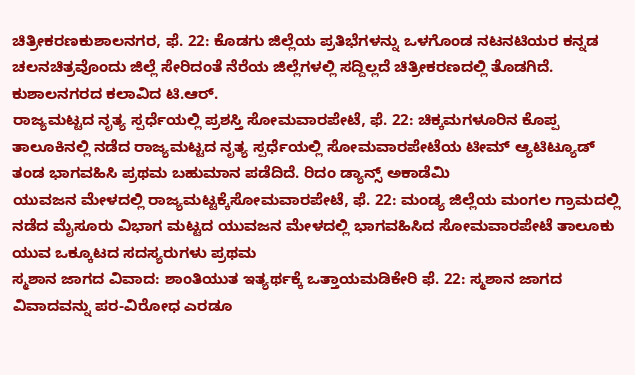ಚಿತ್ರೀಕರಣಕುಶಾಲನಗರ, ಫೆ. 22: ಕೊಡಗು ಜಿಲ್ಲೆಯ ಪ್ರತಿಭೆಗಳನ್ನು ಒಳಗೊಂಡ ನಟನಟಿಯರ ಕನ್ನಡ ಚಲನಚಿತ್ರವೊಂದು ಜಿಲ್ಲೆ ಸೇರಿದಂತೆ ನೆರೆಯ ಜಿಲ್ಲೆಗಳಲ್ಲಿ ಸದ್ದಿಲ್ಲದೆ ಚಿತ್ರೀಕರಣದಲ್ಲಿ ತೊಡಗಿದೆ. ಕುಶಾಲನಗರದ ಕಲಾವಿದ ಟಿ.ಆರ್.
ರಾಜ್ಯಮಟ್ಟದ ನೃತ್ಯ ಸ್ಪರ್ಧೆಯಲ್ಲಿ ಪ್ರಶಸ್ತಿ ಸೋಮವಾರಪೇಟೆ, ಫೆ. 22: ಚಿಕ್ಕಮಗಳೂರಿನ ಕೊಪ್ಪ ತಾಲೂಕಿನಲ್ಲಿ ನಡೆದ ರಾಜ್ಯಮಟ್ಟದ ನೃತ್ಯ ಸ್ಪರ್ಧೆಯಲ್ಲಿ ಸೋಮವಾರಪೇಟೆಯ ಟೀಮ್ ಆ್ಯಟಿಟ್ಯೂಡ್ ತಂಡ ಭಾಗವಹಿಸಿ ಪ್ರಥಮ ಬಹುಮಾನ ಪಡೆದಿದೆ. ರಿದಂ ಡ್ಯಾನ್ಸ್ ಅಕಾಡೆಮಿ
ಯುವಜನ ಮೇಳದಲ್ಲಿ ರಾಜ್ಯಮಟ್ಟಕ್ಕೆಸೋಮವಾರಪೇಟೆ, ಫೆ. 22: ಮಂಡ್ಯ ಜಿಲ್ಲೆಯ ಮಂಗಲ ಗ್ರಾಮದಲ್ಲಿ ನಡೆದ ಮೈಸೂರು ವಿಭಾಗ ಮಟ್ಟದ ಯುವಜನ ಮೇಳದಲ್ಲಿ ಭಾಗವಹಿಸಿದ ಸೋಮವಾರಪೇಟೆ ತಾಲೂಕು ಯುವ ಒಕ್ಕೂಟದ ಸದಸ್ಯರುಗಳು ಪ್ರಥಮ
ಸ್ಮಶಾನ ಜಾಗದ ವಿವಾದ: ಶಾಂತಿಯುತ ಇತ್ಯರ್ಥಕ್ಕೆ ಒತ್ತಾಯಮಡಿಕೇರಿ ಫೆ. 22: ಸ್ಮಶಾನ ಜಾಗದ ವಿವಾದವನ್ನು ಪರ-ವಿರೋಧ ಎರಡೂ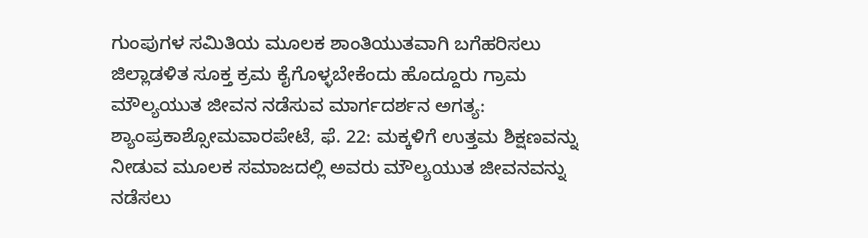ಗುಂಪುಗಳ ಸಮಿತಿಯ ಮೂಲಕ ಶಾಂತಿಯುತವಾಗಿ ಬಗೆಹರಿಸಲು ಜಿಲ್ಲಾಡಳಿತ ಸೂಕ್ತ ಕ್ರಮ ಕೈಗೊಳ್ಳಬೇಕೆಂದು ಹೊದ್ದೂರು ಗ್ರಾಮ
ಮೌಲ್ಯಯುತ ಜೀವನ ನಡೆಸುವ ಮಾರ್ಗದರ್ಶನ ಅಗತ್ಯ: ಶ್ಯಾಂಪ್ರಕಾಶ್ಸೋಮವಾರಪೇಟೆ, ಫೆ. 22: ಮಕ್ಕಳಿಗೆ ಉತ್ತಮ ಶಿಕ್ಷಣವನ್ನು ನೀಡುವ ಮೂಲಕ ಸಮಾಜದಲ್ಲಿ ಅವರು ಮೌಲ್ಯಯುತ ಜೀವನವನ್ನು ನಡೆಸಲು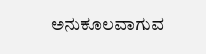ಅನುಕೂಲವಾಗುವ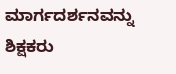ಮಾರ್ಗದರ್ಶನವನ್ನು ಶಿಕ್ಷಕರು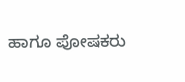ಹಾಗೂ ಪೋಷಕರು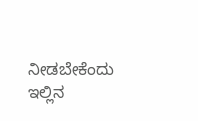ನೀಡಬೇಕೆಂದು ಇಲ್ಲಿನ